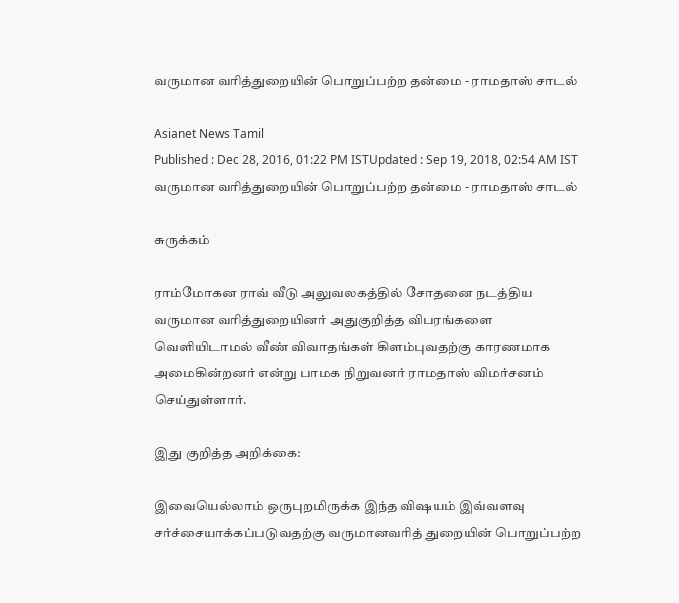வருமான வரித்துறையின் பொறுப்பற்ற தன்மை - ராமதாஸ் சாடல்

Asianet News Tamil
Published : Dec 28, 2016, 01:22 PM ISTUpdated : Sep 19, 2018, 02:54 AM IST
வருமான வரித்துறையின் பொறுப்பற்ற தன்மை - ராமதாஸ் சாடல்

சுருக்கம்

ராம்மோகன ராவ் வீடு அலுவலகத்தில் சோதனை நடத்திய வருமான வரித்துறையினர் அதுகுறித்த விபரங்களை வெளியிடாமல் வீண் விவாதங்கள் கிளம்புவதற்கு காரணமாக அமைகின்றனர் என்று பாமக நிறுவனர் ராமதாஸ் விமர்சனம் செய்துள்ளார்.

இது குறித்த அறிக்கை:

இவையெல்லாம் ஒருபுறமிருக்க இந்த விஷயம் இவ்வளவு சர்ச்சையாக்கப்படுவதற்கு வருமானவரித் துறையின் பொறுப்பற்ற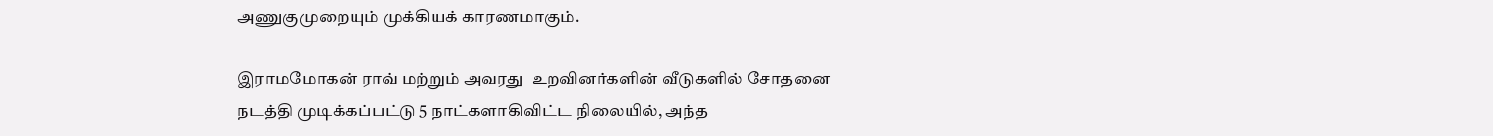அணுகுமுறையும் முக்கியக் காரணமாகும்.

இராமமோகன் ராவ் மற்றும் அவரது  உறவினர்களின் வீடுகளில் சோதனை நடத்தி முடிக்கப்பட்டு 5 நாட்களாகிவிட்ட நிலையில், அந்த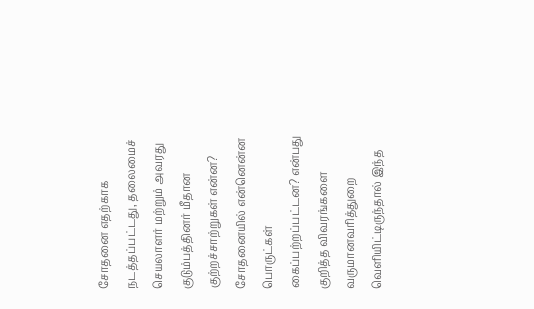சோதனை எதற்காக நடத்தப்பட்டது, தலைமைச் செயலாளர் மற்றும் அவரது குடும்பத்தினர் மீதான குற்றச்சாற்றுகள் என்ன? சோதனையில் என்னென்ன பொருட்கள் கைப்பற்றப்பட்டன? என்பது குறித்த விவரங்களை வருமானவரித்துறை வெளியிட்டிருந்தால் இந்த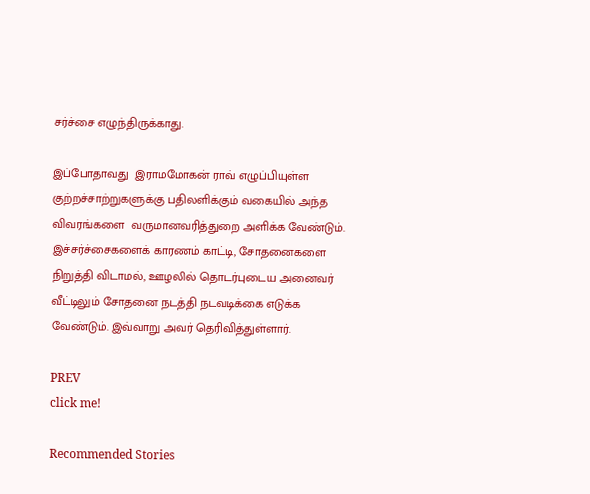சர்ச்சை எழுந்திருக்காது.

இப்போதாவது  இராமமோகன் ராவ் எழுப்பியுள்ள குற்றச்சாற்றுகளுக்கு பதிலளிக்கும் வகையில் அந்த விவரங்களை  வருமானவரித்துறை அளிக்க வேண்டும். இச்சர்ச்சைகளைக் காரணம் காட்டி, சோதனைகளை நிறுத்தி விடாமல், ஊழலில் தொடர்புடைய அனைவர் வீட்டிலும் சோதனை நடத்தி நடவடிக்கை எடுக்க வேண்டும். இவ்வாறு அவர் தெரிவித்துள்ளார்.

PREV
click me!

Recommended Stories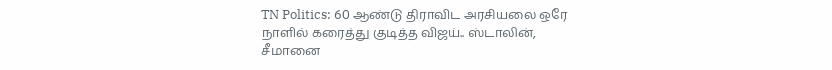TN Politics: 60 ஆண்டு திராவிட அரசியலை ஒரே நாளில் கரைத்து குடித்த விஜய்.. ஸ்டாலின், சீமானை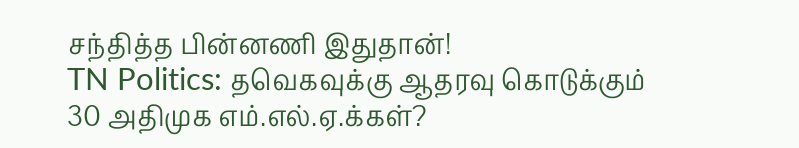சந்தித்த பின்னணி இதுதான்!
TN Politics: தவெகவுக்கு ஆதரவு கொடுக்கும் 30 அதிமுக எம்.எல்.ஏ.க்கள்?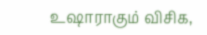உஷாராகும் விசிக,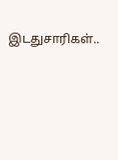இடதுசாரிகள்..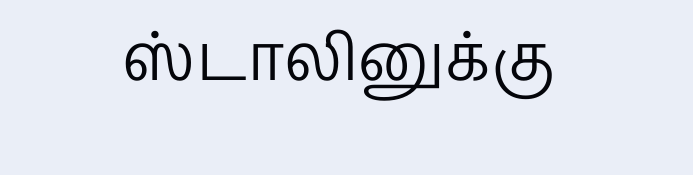ஸ்டாலினுக்கு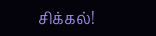சிக்கல்!